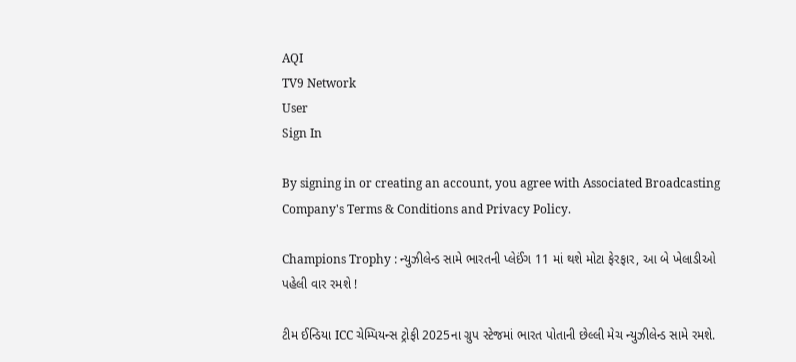AQI
TV9 Network
User
Sign In

By signing in or creating an account, you agree with Associated Broadcasting Company's Terms & Conditions and Privacy Policy.

Champions Trophy : ન્યુઝીલેન્ડ સામે ભારતની પ્લેઈંગ 11 માં થશે મોટા ફેરફાર, આ બે ખેલાડીઓ પહેલી વાર રમશે !

ટીમ ઈન્ડિયા ICC ચેમ્પિયન્સ ટ્રોફી 2025ના ગ્રુપ સ્ટેજમાં ભારત પોતાની છેલ્લી મેચ ન્યુઝીલેન્ડ સામે રમશે.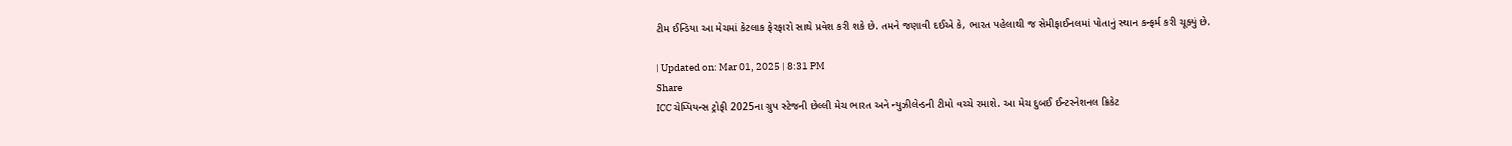ટીમ ઈન્ડિયા આ મેચમાં કેટલાક ફેરફારો સાથે પ્રવેશ કરી શકે છે. તમને જણાવી દઈએ કે, ભારત પહેલાથી જ સેમીફાઈનલમાં પોતાનું સ્થાન કન્ફર્મ કરી ચૂક્યું છે.

| Updated on: Mar 01, 2025 | 8:31 PM
Share
ICC ચેમ્પિયન્સ ટ્રોફી 2025ના ગ્રુપ સ્ટેજની છેલ્લી મેચ ભારત અને ન્યુઝીલેન્ડની ટીમો વચ્ચે રમાશે. આ મેચ દુબઈ ઈન્ટરનેશનલ ક્રિકેટ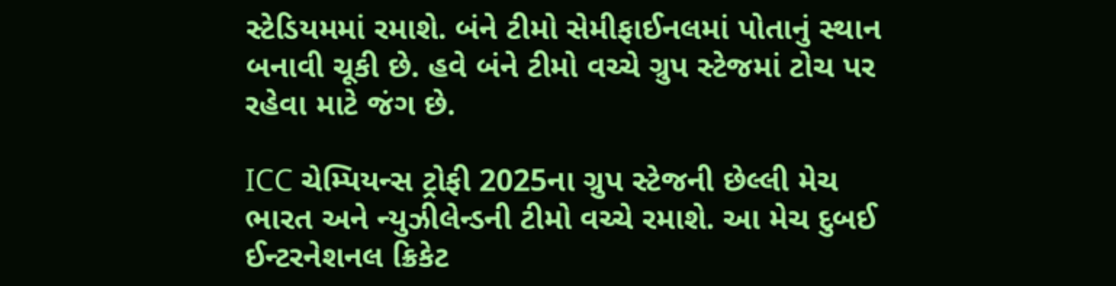સ્ટેડિયમમાં રમાશે. બંને ટીમો સેમીફાઈનલમાં પોતાનું સ્થાન બનાવી ચૂકી છે. હવે બંને ટીમો વચ્ચે ગ્રુપ સ્ટેજમાં ટોચ પર રહેવા માટે જંગ છે.

ICC ચેમ્પિયન્સ ટ્રોફી 2025ના ગ્રુપ સ્ટેજની છેલ્લી મેચ ભારત અને ન્યુઝીલેન્ડની ટીમો વચ્ચે રમાશે. આ મેચ દુબઈ ઈન્ટરનેશનલ ક્રિકેટ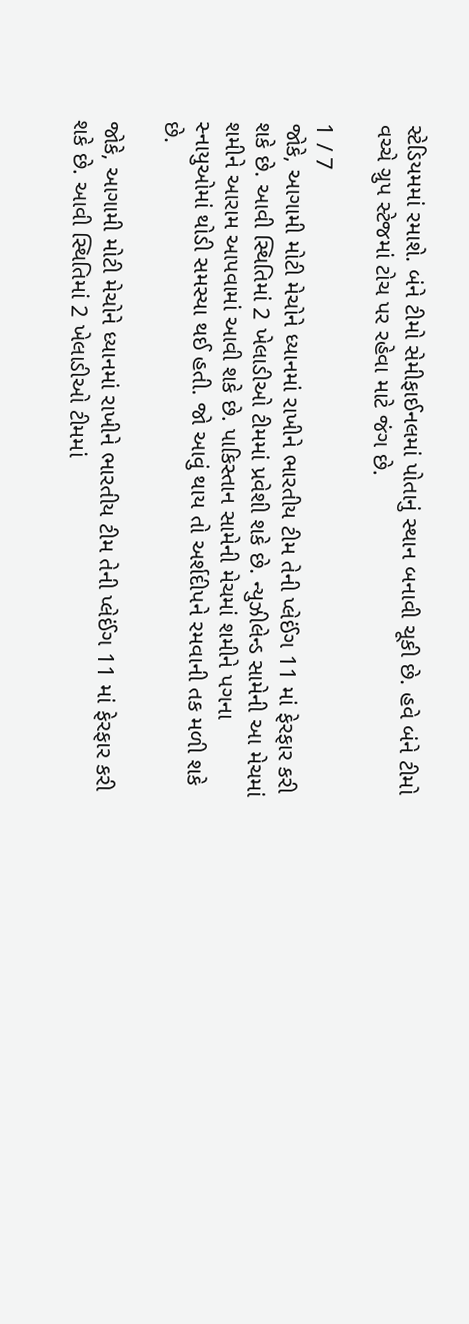સ્ટેડિયમમાં રમાશે. બંને ટીમો સેમીફાઈનલમાં પોતાનું સ્થાન બનાવી ચૂકી છે. હવે બંને ટીમો વચ્ચે ગ્રુપ સ્ટેજમાં ટોચ પર રહેવા માટે જંગ છે.

1 / 7
જોકે, આગામી મોટી મેચોને ધ્યાનમાં રાખીને ભારતીય ટીમ તેની પ્લેઈંગ 11 માં ફેરફાર કરી શકે છે. આવી સ્થિતિમાં 2 ખેલાડીઓ ટીમમાં પ્રવેશી શકે છે. ન્યુઝીલેન્ડ સામેની આ મેચમાં શમીને આરામ આપવામાં આવી શકે છે. પાકિસ્તાન સામેની મેચમાં શમીને પગના સ્નાયુઓમાં થોડી સમસ્યા થઈ હતી. જો આવું થાય તો અર્શદીપને રમવાની તક મળી શકે છે.

જોકે, આગામી મોટી મેચોને ધ્યાનમાં રાખીને ભારતીય ટીમ તેની પ્લેઈંગ 11 માં ફેરફાર કરી શકે છે. આવી સ્થિતિમાં 2 ખેલાડીઓ ટીમમાં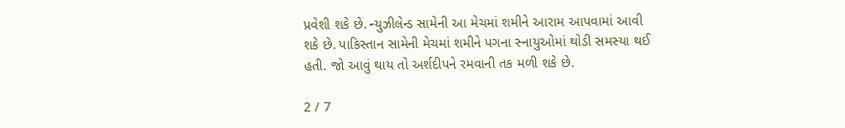પ્રવેશી શકે છે. ન્યુઝીલેન્ડ સામેની આ મેચમાં શમીને આરામ આપવામાં આવી શકે છે. પાકિસ્તાન સામેની મેચમાં શમીને પગના સ્નાયુઓમાં થોડી સમસ્યા થઈ હતી. જો આવું થાય તો અર્શદીપને રમવાની તક મળી શકે છે.

2 / 7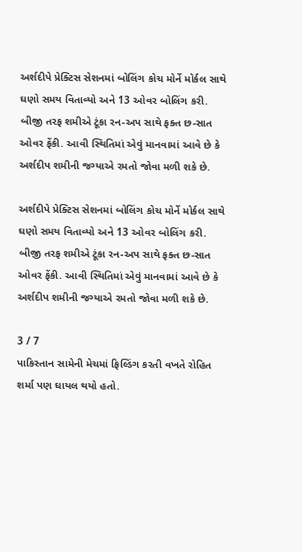અર્શદીપે પ્રેક્ટિસ સેશનમાં બોલિંગ કોચ મોર્ને મોર્કલ સાથે ઘણો સમય વિતાવ્યો અને 13 ઓવર બોલિંગ કરી. બીજી તરફ શમીએ ટૂંકા રન-અપ સાથે ફક્ત છ-સાત ઓવર ફેંકી. આવી સ્થિતિમાં એવું માનવામાં આવે છે કે અર્શદીપ શમીની જગ્યાએ રમતો જોવા મળી શકે છે.

અર્શદીપે પ્રેક્ટિસ સેશનમાં બોલિંગ કોચ મોર્ને મોર્કલ સાથે ઘણો સમય વિતાવ્યો અને 13 ઓવર બોલિંગ કરી. બીજી તરફ શમીએ ટૂંકા રન-અપ સાથે ફક્ત છ-સાત ઓવર ફેંકી. આવી સ્થિતિમાં એવું માનવામાં આવે છે કે અર્શદીપ શમીની જગ્યાએ રમતો જોવા મળી શકે છે.

3 / 7
પાકિસ્તાન સામેની મેચમાં ફિલ્ડિંગ કરતી વખતે રોહિત શર્મા પણ ઘાયલ થયો હતો.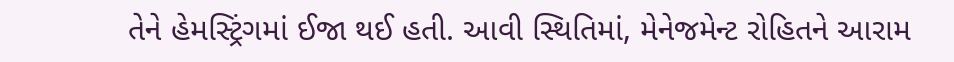તેને હેમસ્ટ્રિંગમાં ઈજા થઈ હતી. આવી સ્થિતિમાં, મેનેજમેન્ટ રોહિતને આરામ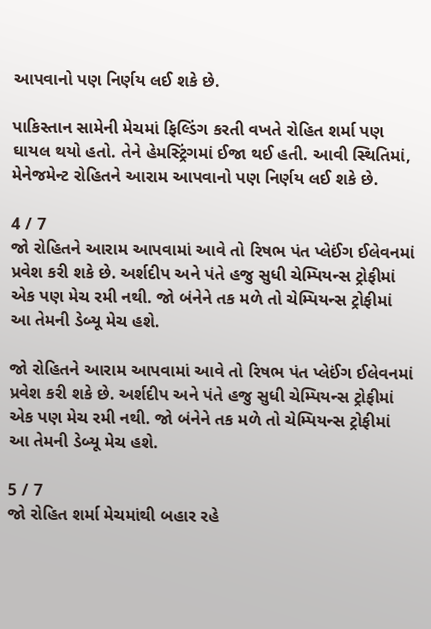આપવાનો પણ નિર્ણય લઈ શકે છે.

પાકિસ્તાન સામેની મેચમાં ફિલ્ડિંગ કરતી વખતે રોહિત શર્મા પણ ઘાયલ થયો હતો. તેને હેમસ્ટ્રિંગમાં ઈજા થઈ હતી. આવી સ્થિતિમાં, મેનેજમેન્ટ રોહિતને આરામ આપવાનો પણ નિર્ણય લઈ શકે છે.

4 / 7
જો રોહિતને આરામ આપવામાં આવે તો રિષભ પંત પ્લેઈંગ ઈલેવનમાં પ્રવેશ કરી શકે છે. અર્શદીપ અને પંતે હજુ સુધી ચેમ્પિયન્સ ટ્રોફીમાં એક પણ મેચ રમી નથી. જો બંનેને તક મળે તો ચેમ્પિયન્સ ટ્રોફીમાં આ તેમની ડેબ્યૂ મેચ હશે.

જો રોહિતને આરામ આપવામાં આવે તો રિષભ પંત પ્લેઈંગ ઈલેવનમાં પ્રવેશ કરી શકે છે. અર્શદીપ અને પંતે હજુ સુધી ચેમ્પિયન્સ ટ્રોફીમાં એક પણ મેચ રમી નથી. જો બંનેને તક મળે તો ચેમ્પિયન્સ ટ્રોફીમાં આ તેમની ડેબ્યૂ મેચ હશે.

5 / 7
જો રોહિત શર્મા મેચમાંથી બહાર રહે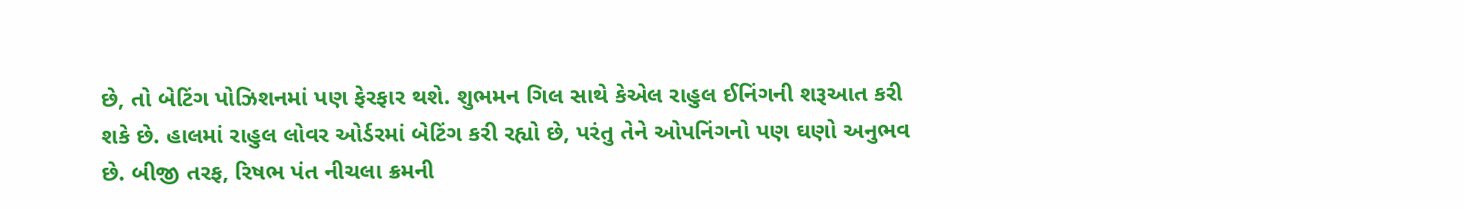છે, તો બેટિંગ પોઝિશનમાં પણ ફેરફાર થશે. શુભમન ગિલ સાથે કેએલ રાહુલ ઈનિંગની શરૂઆત કરી શકે છે. હાલમાં રાહુલ લોવર ઓર્ડરમાં બેટિંગ કરી રહ્યો છે, પરંતુ તેને ઓપનિંગનો પણ ઘણો અનુભવ છે. બીજી તરફ, રિષભ પંત નીચલા ક્રમની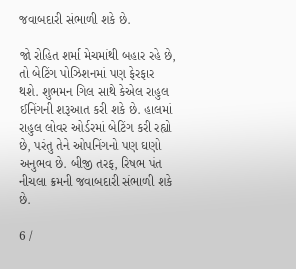જવાબદારી સંભાળી શકે છે.

જો રોહિત શર્મા મેચમાંથી બહાર રહે છે, તો બેટિંગ પોઝિશનમાં પણ ફેરફાર થશે. શુભમન ગિલ સાથે કેએલ રાહુલ ઈનિંગની શરૂઆત કરી શકે છે. હાલમાં રાહુલ લોવર ઓર્ડરમાં બેટિંગ કરી રહ્યો છે, પરંતુ તેને ઓપનિંગનો પણ ઘણો અનુભવ છે. બીજી તરફ, રિષભ પંત નીચલા ક્રમની જવાબદારી સંભાળી શકે છે.

6 /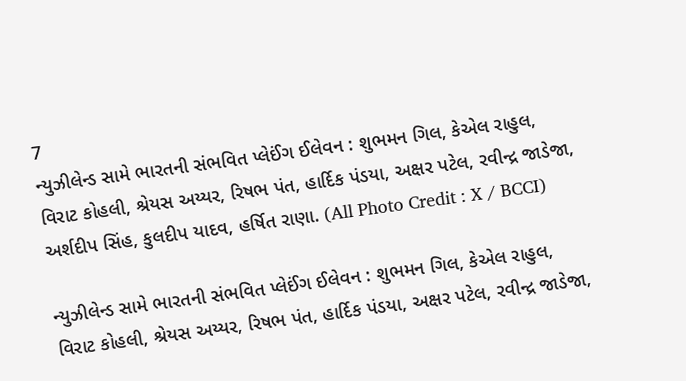7
ન્યુઝીલેન્ડ સામે ભારતની સંભવિત પ્લેઈંગ ઈલેવન : શુભમન ગિલ, કેએલ રાહુલ, વિરાટ કોહલી, શ્રેયસ અય્યર, રિષભ પંત, હાર્દિક પંડયા, અક્ષર પટેલ, રવીન્દ્ર જાડેજા, અર્શદીપ સિંહ, કુલદીપ યાદવ, હર્ષિત રાણા. (All Photo Credit : X / BCCI)

ન્યુઝીલેન્ડ સામે ભારતની સંભવિત પ્લેઈંગ ઈલેવન : શુભમન ગિલ, કેએલ રાહુલ, વિરાટ કોહલી, શ્રેયસ અય્યર, રિષભ પંત, હાર્દિક પંડયા, અક્ષર પટેલ, રવીન્દ્ર જાડેજા,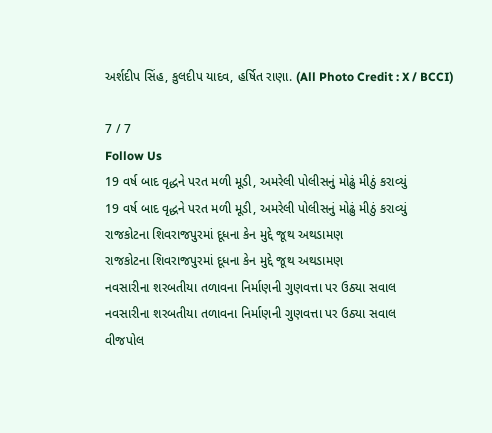અર્શદીપ સિંહ, કુલદીપ યાદવ, હર્ષિત રાણા. (All Photo Credit : X / BCCI)

7 / 7
Follow Us
19 વર્ષ બાદ વૃદ્ધને પરત મળી મૂડી, અમરેલી પોલીસનું મોઢું મીઠું કરાવ્યું
19 વર્ષ બાદ વૃદ્ધને પરત મળી મૂડી, અમરેલી પોલીસનું મોઢું મીઠું કરાવ્યું
રાજકોટના શિવરાજપુરમાં દૂધના કેન મુદ્દે જૂથ અથડામણ
રાજકોટના શિવરાજપુરમાં દૂધના કેન મુદ્દે જૂથ અથડામણ
નવસારીના શરબતીયા તળાવના નિર્માણની ગુણવત્તા પર ઉઠ્યા સવાલ
નવસારીના શરબતીયા તળાવના નિર્માણની ગુણવત્તા પર ઉઠ્યા સવાલ
વીજપોલ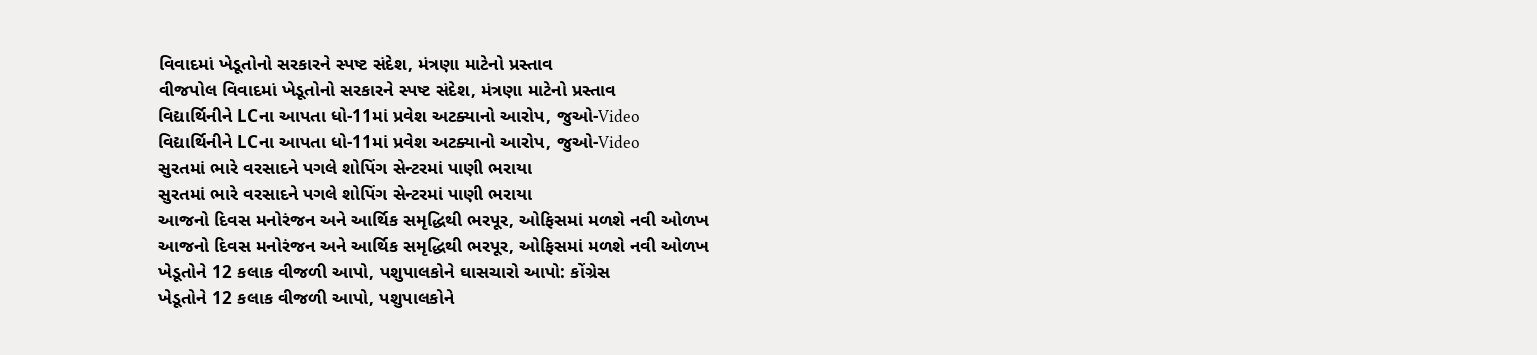વિવાદમાં ખેડૂતોનો સરકારને સ્પષ્ટ સંદેશ, મંત્રણા માટેનો પ્રસ્તાવ
વીજપોલ વિવાદમાં ખેડૂતોનો સરકારને સ્પષ્ટ સંદેશ, મંત્રણા માટેનો પ્રસ્તાવ
વિદ્યાર્થિનીને LCના આપતા ધો-11માં પ્રવેશ અટક્યાનો આરોપ, જુઓ-Video
વિદ્યાર્થિનીને LCના આપતા ધો-11માં પ્રવેશ અટક્યાનો આરોપ, જુઓ-Video
સુરતમાં ભારે વરસાદને પગલે શોપિંગ સેન્ટરમાં પાણી ભરાયા
સુરતમાં ભારે વરસાદને પગલે શોપિંગ સેન્ટરમાં પાણી ભરાયા
આજનો દિવસ મનોરંજન અને આર્થિક સમૃદ્ધિથી ભરપૂર, ઓફિસમાં મળશે નવી ઓળખ
આજનો દિવસ મનોરંજન અને આર્થિક સમૃદ્ધિથી ભરપૂર, ઓફિસમાં મળશે નવી ઓળખ
ખેડૂતોને 12 કલાક વીજળી આપો, પશુપાલકોને ઘાસચારો આપો: કોંગ્રેસ
ખેડૂતોને 12 કલાક વીજળી આપો, પશુપાલકોને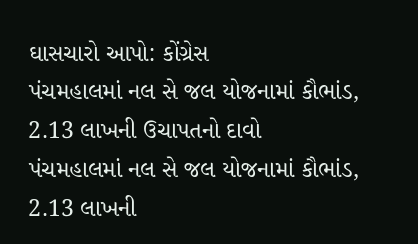ઘાસચારો આપો: કોંગ્રેસ
પંચમહાલમાં નલ સે જલ યોજનામાં કૌભાંડ, 2.13 લાખની ઉચાપતનો દાવો
પંચમહાલમાં નલ સે જલ યોજનામાં કૌભાંડ, 2.13 લાખની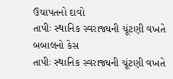ઉચાપતનો દાવો
તાપીઃ સ્થાનિક સ્વરાજ્યની ચૂંટણી વખતે બબાલનો કેસ
તાપીઃ સ્થાનિક સ્વરાજ્યની ચૂંટણી વખતે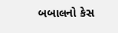બબાલનો કેસ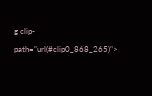g clip-path="url(#clip0_868_265)">